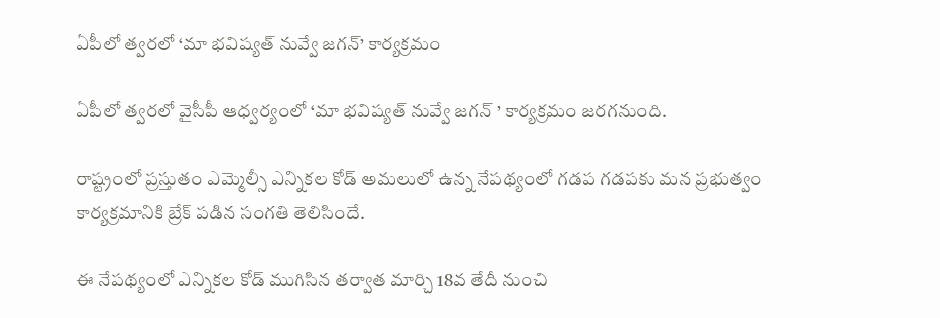ఏపీలో త్వరలో ‘మా భవిష్యత్ నువ్వే జగన్’ కార్యక్రమం

ఏపీలో త్వరలో వైసీపీ ఆధ్వర్యంలో ‘మా భవిష్యత్ నువ్వే జగన్ ’ కార్యక్రమం జరగనుంది.

రాష్ట్రంలో ప్రస్తుతం ఎమ్మెల్సీ ఎన్నికల కోడ్ అమలులో ఉన్న నేపథ్యంలో గడప గడపకు మన ప్రభుత్వం కార్యక్రమానికి బ్రేక్ పడిన సంగతి తెలిసిందే.

ఈ నేపథ్యంలో ఎన్నికల కోడ్ ముగిసిన తర్వాత మార్చి 18వ తేదీ నుంచి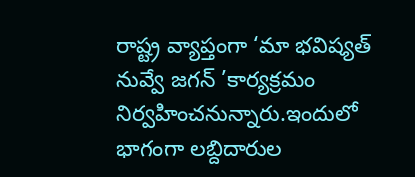రాష్ట్ర వ్యాప్తంగా ‘మా భవిష్యత్ నువ్వే జగన్ ’కార్యక్రమం నిర్వహించనున్నారు.ఇందులో భాగంగా లబ్దిదారుల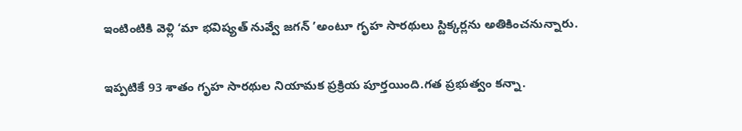ఇంటింటికి వెళ్లి ‘మా భవిష్యత్ నువ్వే జగన్ ’అంటూ గృహ సారథులు స్టిక్కర్లను అతికించనున్నారు.

ఇప్పటికే 93 శాతం గృహ సారథుల నియామక ప్రక్రియ పూర్తయింది.గత ప్రభుత్వం కన్నా.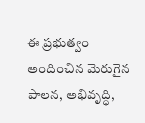ఈ ప్రభుత్వం అందించిన మెరుగైన పాలన, అభివృద్ధి,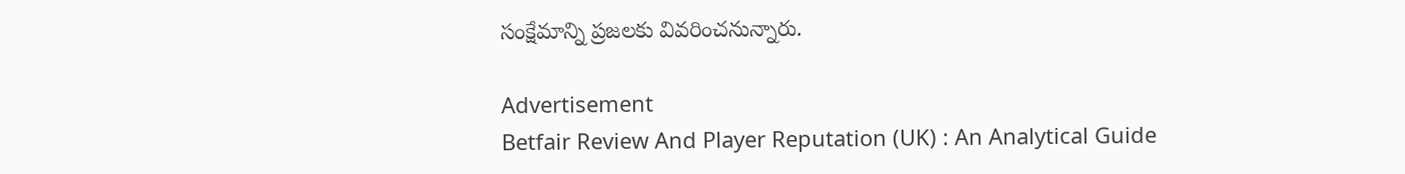సంక్షేమాన్ని ప్రజలకు వివరించనున్నారు.

Advertisement
Betfair Review And Player Reputation (UK) : An Analytical Guide